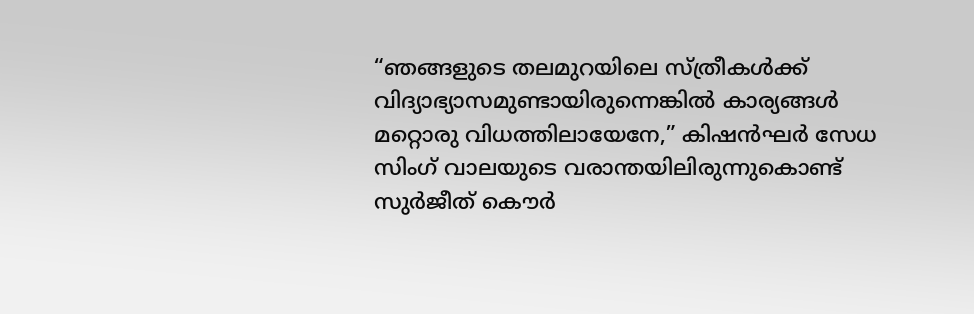“ഞങ്ങളുടെ തലമുറയിലെ സ്ത്രീകൾക്ക് വിദ്യാഭ്യാസമുണ്ടായിരുന്നെങ്കിൽ കാര്യങ്ങൾ മറ്റൊരു വിധത്തിലായേനേ,” കിഷൻഘർ സേധ സിംഗ് വാലയുടെ വരാന്തയിലിരുന്നുകൊണ്ട് സുർജീത് കൌർ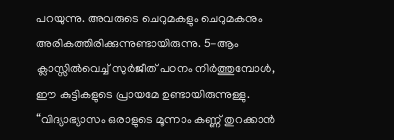പറയുന്നു. അവരുടെ ചെറുമകളും ചെറുമകനും അരികത്തിരിക്കുന്നുണ്ടായിരുന്നു. 5-ആം ക്ലാസ്സിൽവെച്ച് സുർജീത് പഠനം നിർത്തുമ്പോൾ, ഈ കുട്ടികളുടെ പ്രായമേ ഉണ്ടായിരുന്നുള്ളു.
“വിദ്യാഭ്യാസം ഒരാളുടെ മൂന്നാം കണ്ണ് തുറക്കാൻ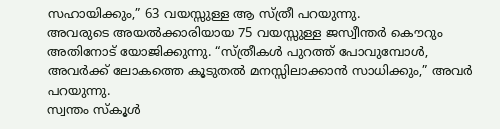സഹായിക്കും,” 63 വയസ്സുള്ള ആ സ്ത്രീ പറയുന്നു.
അവരുടെ അയൽക്കാരിയായ 75 വയസ്സുള്ള ജസ്വീന്തർ കൌറും അതിനോട് യോജിക്കുന്നു. “സ്ത്രീകൾ പുറത്ത് പോവുമ്പോൾ, അവർക്ക് ലോകത്തെ കൂടുതൽ മനസ്സിലാക്കാൻ സാധിക്കും,” അവർ പറയുന്നു.
സ്വന്തം സ്കൂൾ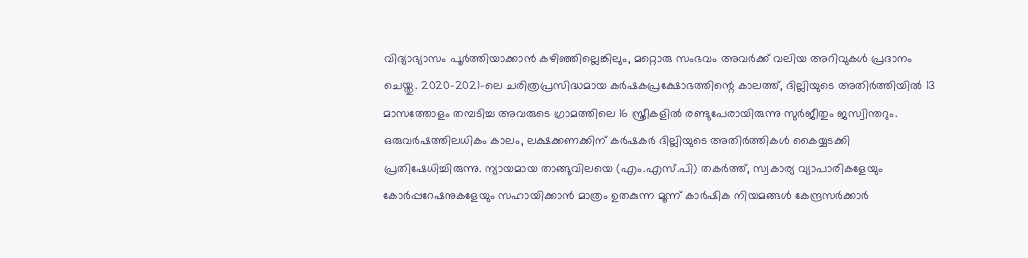വിദ്യാഭ്യാസം പൂർത്തിയാക്കാൻ കഴിഞ്ഞില്ലെങ്കിലും, മറ്റൊരു സംഭവം അവർക്ക് വലിയ അറിവുകൾ പ്രദാനം ചെയ്തു. 2020-2021-ലെ ചരിത്രപ്രസിദ്ധമായ കർഷകപ്രക്ഷോഭത്തിന്റെ കാലത്ത്, ദില്ലിയുടെ അതിർത്തിയിൽ 13 മാസത്തോളം തമ്പടിച്ച അവരുടെ ഗ്രാമത്തിലെ 16 സ്ത്രീകളിൽ രണ്ടുപേരായിരുന്നു സുർജീതും ജസ്വിന്തറും. ഒരുവർഷത്തിലധികം കാലം, ലക്ഷക്കണക്കിന് കർഷകർ ദില്ലിയുടെ അതിർത്തികൾ കൈയ്യടക്കി പ്രതിഷേധിച്ചിരുന്നു. ന്യായമായ താങ്ങുവിലയെ (എം.എസ്.പി) തകർത്ത്, സ്വകാര്യ വ്യാപാരികളേയും കോർപ്പറേഷനുകളേയും സഹായിക്കാൻ മാത്രം ഉതകുന്ന മൂന്ന് കാർഷിക നിയമങ്ങൾ കേന്ദ്രസർക്കാർ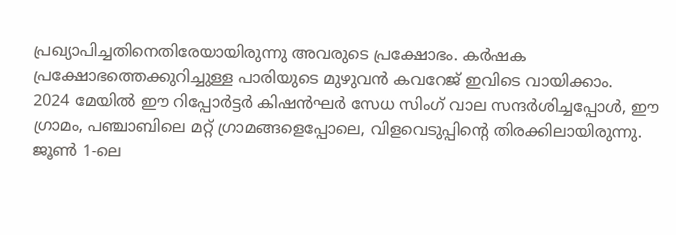പ്രഖ്യാപിച്ചതിനെതിരേയായിരുന്നു അവരുടെ പ്രക്ഷോഭം. കർഷക പ്രക്ഷോഭത്തെക്കുറിച്ചുള്ള പാരിയുടെ മുഴുവൻ കവറേജ് ഇവിടെ വായിക്കാം.
2024 മേയിൽ ഈ റിപ്പോർട്ടർ കിഷൻഘർ സേധ സിംഗ് വാല സന്ദർശിച്ചപ്പോൾ, ഈ ഗ്രാമം, പഞ്ചാബിലെ മറ്റ് ഗ്രാമങ്ങളെപ്പോലെ, വിളവെടുപ്പിന്റെ തിരക്കിലായിരുന്നു. ജൂൺ 1-ലെ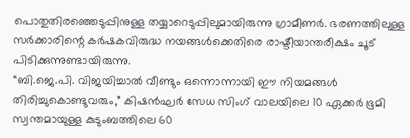പൊതുതിരഞ്ഞെടുപ്പിനുള്ള തയ്യാറെടുപ്പിലുമായിരുന്നു ഗ്രാമീണർ. ഭരണത്തിലുള്ള സർക്കാരിന്റെ കർഷകവിരുദ്ധ നയങ്ങൾക്കെതിരെ രാഷ്ടീയാന്തരീക്ഷം ചൂട് പിടിക്കുന്നുണ്ടായിരുന്നു.
“ബി.ജെ.പി. വിജയിച്ചാൽ വീണ്ടും ഒന്നൊന്നായി ഈ നിയമങ്ങൾ തിരിച്ചുകൊണ്ടുവരും,” കിഷൻഘർ സേധ സിംഗ് വാലയിലെ 10 ഏക്കർ ഭൂമി സ്വന്തമായുള്ള കുടുംബത്തിലെ 60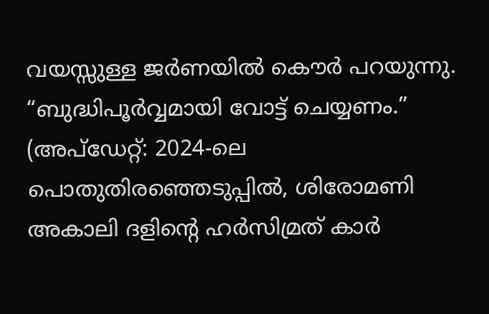വയസ്സുള്ള ജർണയിൽ കൌർ പറയുന്നു. “ബുദ്ധിപൂർവ്വമായി വോട്ട് ചെയ്യണം.”
(അപ്ഡേറ്റ്: 2024-ലെ പൊതുതിരഞ്ഞെടുപ്പിൽ, ശിരോമണി അകാലി ദളിൻ്റെ ഹർസിമ്രത് കാർ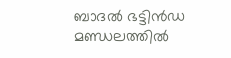ബാദൽ ഭട്ടിൻഡ മണ്ഡലത്തിൽ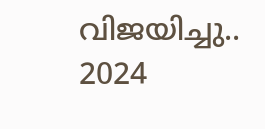വിജയിച്ചു.. 2024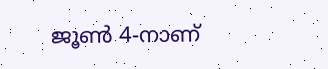ജൂൺ 4-നാണ്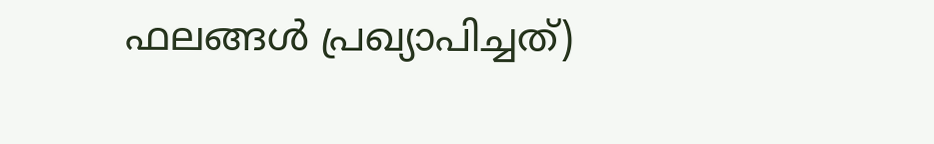ഫലങ്ങൾ പ്രഖ്യാപിച്ചത്)